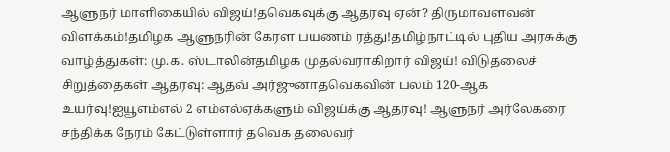ஆளுநர் மாளிகையில் விஜய்!தவெகவுக்கு ஆதரவு ஏன்? திருமாவளவன் விளக்கம்!தமிழக ஆளுநரின் கேரள பயணம் ரத்து!தமிழ்நாட்டில் புதிய அரசுக்கு வாழ்த்துகள்: மு.க. ஸ்டாலின்தமிழக முதல்வராகிறார் விஜய்! விடுதலைச் சிறுத்தைகள் ஆதரவு: ஆதவ் அர்ஜுனாதவெகவின் பலம் 120-ஆக உயர்வு!ஐயூஎம்எல் 2 எம்எல்ஏக்களும் விஜய்க்கு ஆதரவு! ஆளுநர் அர்லேகரை சந்திக்க நேரம் கேட்டுள்ளார் தவெக தலைவர்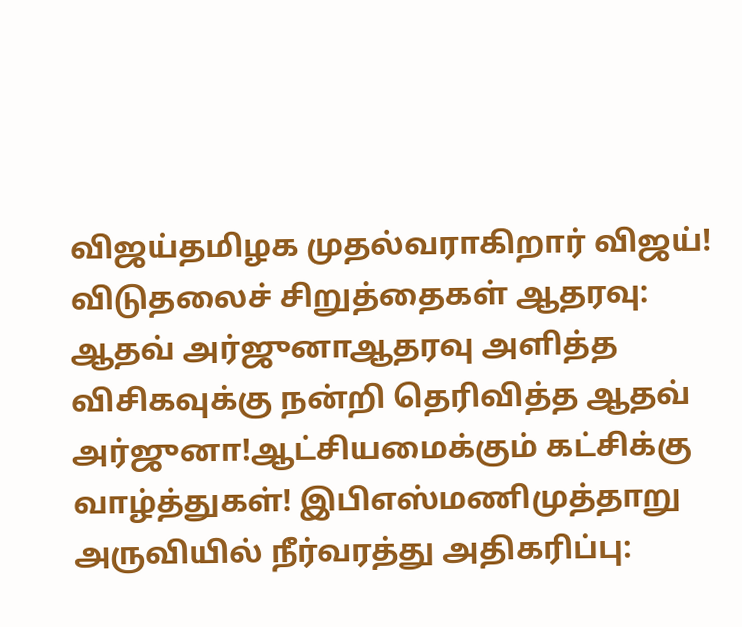விஜய்தமிழக முதல்வராகிறார் விஜய்! விடுதலைச் சிறுத்தைகள் ஆதரவு: ஆதவ் அர்ஜுனாஆதரவு அளித்த விசிகவுக்கு நன்றி தெரிவித்த ஆதவ் அர்ஜுனா!ஆட்சியமைக்கும் கட்சிக்கு வாழ்த்துகள்! இபிஎஸ்மணிமுத்தாறு அருவியில் நீர்வரத்து அதிகரிப்பு: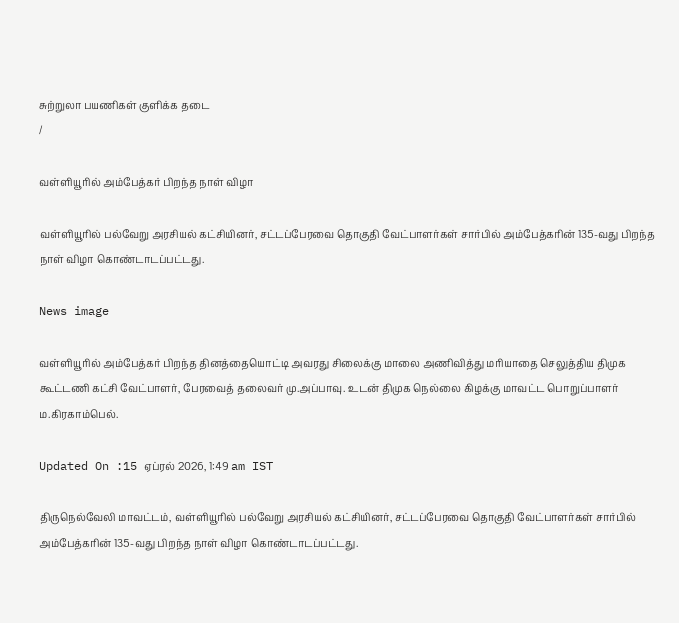சுற்றுலா பயணிகள் குளிக்க தடை
/

வள்ளியூரில் அம்பேத்கர் பிறந்த நாள் விழா

வள்ளியூரில் பல்வேறு அரசியல் கட்சியினர், சட்டப்பேரவை தொகுதி வேட்பாளர்கள் சார்பில் அம்பேத்கரின் 135-வது பிறந்த நாள் விழா கொண்டாடப்பட்டது.

News image

வள்ளியூரில் அம்பேத்கர் பிறந்த தினத்தையொட்டி அவரது சிலைக்கு மாலை அணிவித்து மரியாதை செலுத்திய திமுக கூட்டணி கட்சி வேட்பாளர், பேரவைத் தலைவர் மு.அப்பாவு. உடன் திமுக நெல்லை கிழக்கு மாவட்ட பொறுப்பாளர் ம.கிரகாம்பெல்.

Updated On :15 ஏப்ரல் 2026, 1:49 am IST

திருநெல்வேலி மாவட்டம், வள்ளியூரில் பல்வேறு அரசியல் கட்சியினர், சட்டப்பேரவை தொகுதி வேட்பாளர்கள் சார்பில் அம்பேத்கரின் 135-வது பிறந்த நாள் விழா கொண்டாடப்பட்டது.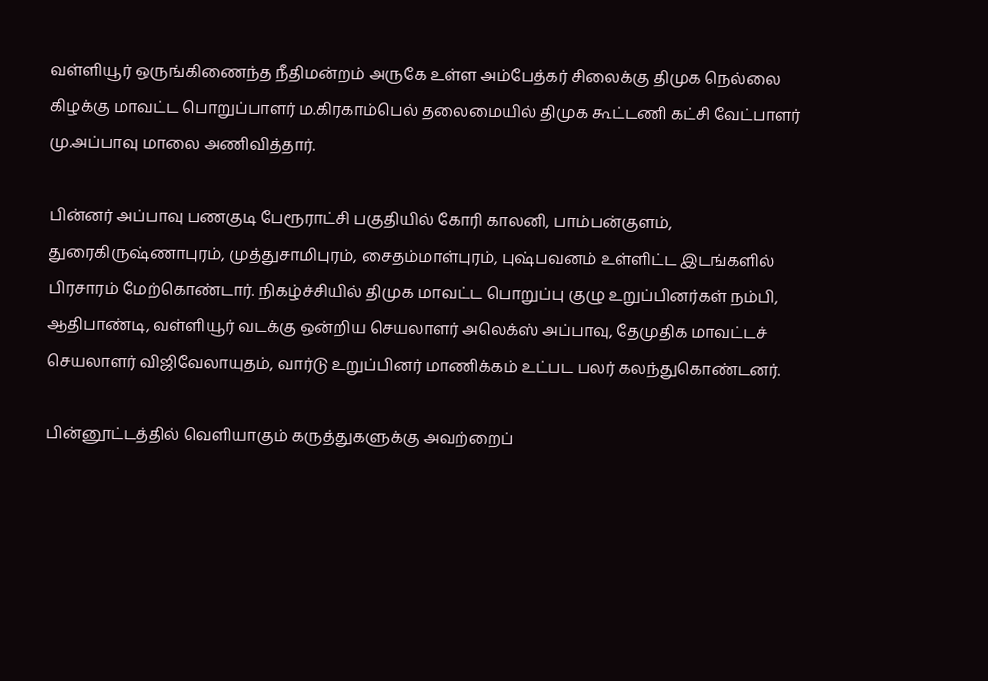வள்ளியூர் ஒருங்கிணைந்த நீதிமன்றம் அருகே உள்ள அம்பேத்கர் சிலைக்கு திமுக நெல்லை கிழக்கு மாவட்ட பொறுப்பாளர் ம.கிரகாம்பெல் தலைமையில் திமுக கூட்டணி கட்சி வேட்பாளர் மு.அப்பாவு மாலை அணிவித்தார்.

பின்னர் அப்பாவு பணகுடி பேரூராட்சி பகுதியில் கோரி காலனி, பாம்பன்குளம், துரைகிருஷ்ணாபுரம், முத்துசாமிபுரம், சைதம்மாள்புரம், புஷ்பவனம் உள்ளிட்ட இடங்களில் பிரசாரம் மேற்கொண்டார். நிகழ்ச்சியில் திமுக மாவட்ட பொறுப்பு குழு உறுப்பினர்கள் நம்பி, ஆதிபாண்டி, வள்ளியூர் வடக்கு ஒன்றிய செயலாளர் அலெக்ஸ் அப்பாவு, தேமுதிக மாவட்டச் செயலாளர் விஜிவேலாயுதம், வார்டு உறுப்பினர் மாணிக்கம் உட்பட பலர் கலந்துகொண்டனர்.

பின்னூட்டத்தில் வெளியாகும் கருத்துகளுக்கு அவற்றைப்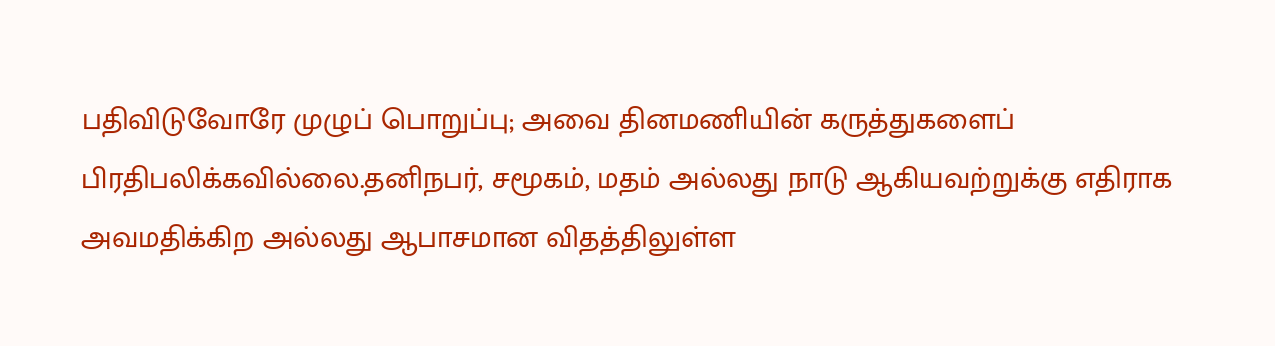பதிவிடுவோரே முழுப் பொறுப்பு; அவை தினமணியின் கருத்துகளைப் பிரதிபலிக்கவில்லை.தனிநபர், சமூகம், மதம் அல்லது நாடு ஆகியவற்றுக்கு எதிராக அவமதிக்கிற அல்லது ஆபாசமான விதத்திலுள்ள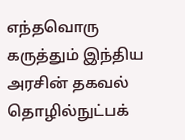எந்தவொரு கருத்தும் இந்திய அரசின் தகவல் தொழில்நுட்பக்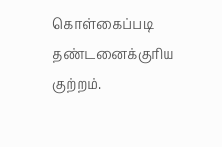கொள்கைப்படி தண்டனைக்குரிய குற்றம்.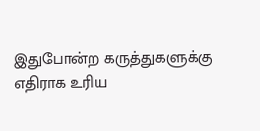இதுபோன்ற கருத்துகளுக்கு எதிராக உரிய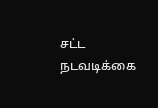சட்ட நடவடிக்கை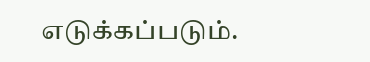எடுக்கப்படும்.